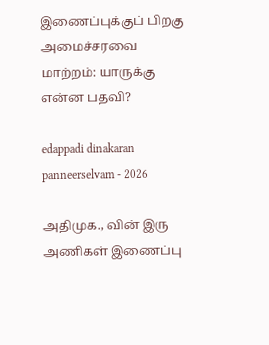இணைப்புக்குப் பிறகு அமைச்சரவை மாற்றம்: யாருக்கு என்ன பதவி?

edappadi dinakaran panneerselvam - 2026

அதிமுக., வின் இரு அணிகள் இணைப்பு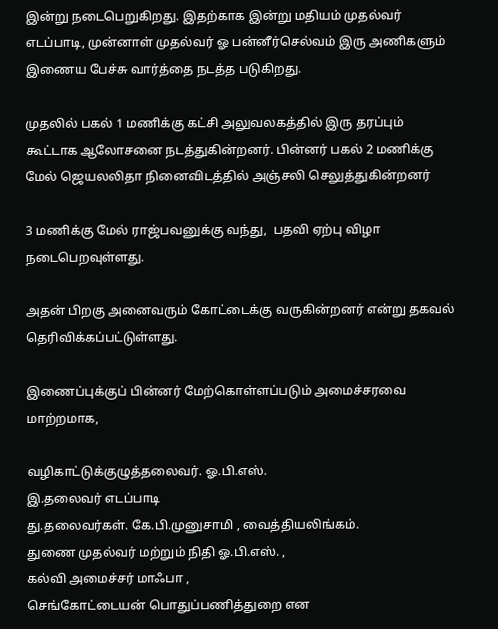இன்று நடைபெறுகிறது. இதற்காக இன்று மதியம் முதல்வர் எடப்பாடி, முன்னாள் முதல்வர் ஓ பன்னீர்செல்வம் இரு அணிகளும் இணைய பேச்சு வார்த்தை நடத்த படுகிறது.

முதலில் பகல் 1 மணிக்கு கட்சி அலுவலகத்தில் இரு தரப்பும் கூட்டாக ஆலோசனை நடத்துகின்றனர். பின்னர் பகல் 2 மணிக்கு மேல் ஜெயலலிதா நினைவிடத்தில் அஞ்சலி செலுத்துகின்றனர்

3 மணிக்கு மேல் ராஜ்பவனுக்கு வந்து,  பதவி ஏற்பு விழா நடைபெறவுள்ளது.

அதன் பிறகு அனைவரும் கோட்டைக்கு வருகின்றனர் என்று தகவல் தெரிவிக்கப்பட்டுள்ளது.

இணைப்புக்குப் பின்னர் மேற்கொள்ளப்படும் அமைச்சரவை மாற்றமாக,

வழிகாட்டுக்குழுத்தலைவர். ஓ.பி.எஸ்.
இ.தலைவர் எடப்பாடி
து.தலைவர்கள். கே.பி.முனுசாமி , வைத்தியலிங்கம்.
துணை முதல்வர் மற்றும் நிதி ஓ.பி.எஸ். ,
கல்வி அமைச்சர் மாஃபா ,
செங்கோட்டையன் பொதுப்பணித்துறை என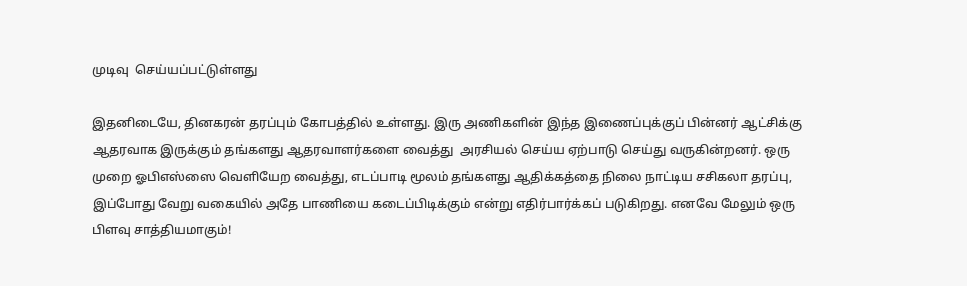முடிவு  செய்யப்பட்டுள்ளது

இதனிடையே, தினகரன் தரப்பும் கோபத்தில் உள்ளது. இரு அணிகளின் இந்த இணைப்புக்குப் பின்னர் ஆட்சிக்கு ஆதரவாக இருக்கும் தங்களது ஆதரவாளர்களை வைத்து  அரசியல் செய்ய ஏற்பாடு செய்து வருகின்றனர். ஒரு முறை ஓபிஎஸ்ஸை வெளியேற வைத்து, எடப்பாடி மூலம் தங்களது ஆதிக்கத்தை நிலை நாட்டிய சசிகலா தரப்பு, இப்போது வேறு வகையில் அதே பாணியை கடைப்பிடிக்கும் என்று எதிர்பார்க்கப் படுகிறது. எனவே மேலும் ஒரு பிளவு சாத்தியமாகும்!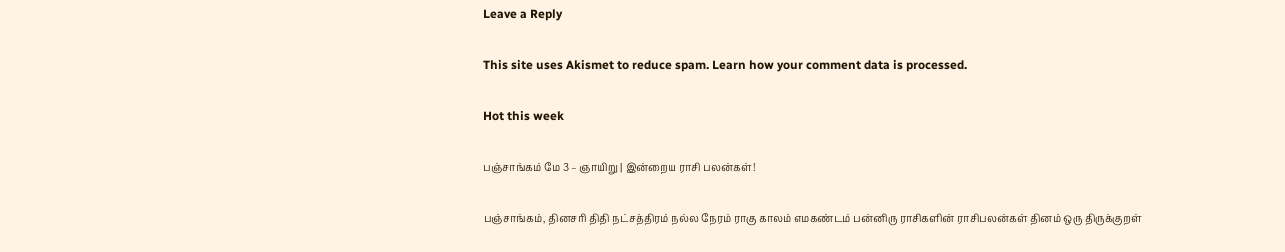Leave a Reply

This site uses Akismet to reduce spam. Learn how your comment data is processed.

Hot this week

பஞ்சாங்கம் மே 3 – ஞாயிறு | இன்றைய ராசி பலன்கள்!

பஞ்சாங்கம், தினசரி திதி நட்சத்திரம் நல்ல நேரம் ராகு காலம் எமகண்டம் பன்னிரு ராசிகளின் ராசிபலன்கள் தினம் ஒரு திருக்குறள்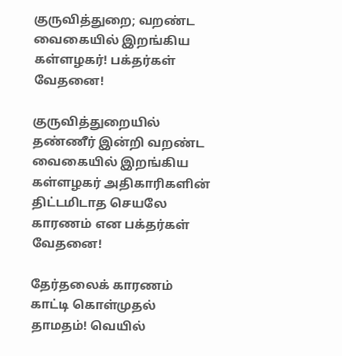குருவித்துறை; வறண்ட வைகையில் இறங்கிய கள்ளழகர்! பக்தர்கள் வேதனை!

குருவித்துறையில் தண்ணீர் இன்றி வறண்ட வைகையில் இறங்கிய கள்ளழகர் அதிகாரிகளின் திட்டமிடாத செயலே காரணம் என பக்தர்கள் வேதனை!

தேர்தலைக் காரணம் காட்டி கொள்முதல் தாமதம்! வெயில்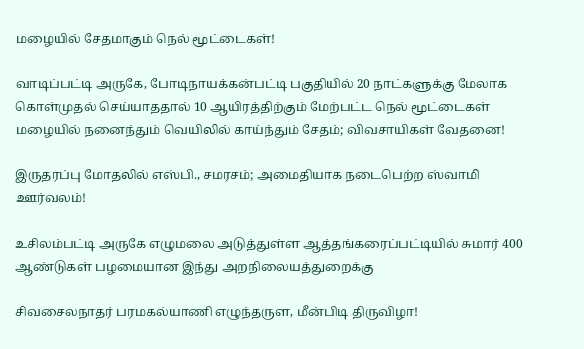மழையில் சேதமாகும் நெல் மூட்டைகள்!

வாடிப்பட்டி அருகே, போடிநாயக்கன்பட்டி பகுதியில் 20 நாட்களுக்கு மேலாக கொள்முதல் செய்யாததால் 10 ஆயிரத்திற்கும் மேற்பட்ட நெல் மூட்டைகள் மழையில் நனைந்தும் வெயிலில் காய்ந்தும் சேதம்; விவசாயிகள் வேதனை!

இருதரப்பு மோதலில் எஸ்பி., சமரசம்; அமைதியாக நடைபெற்ற ஸ்வாமி ஊர்வலம்!

உசிலம்பட்டி அருகே எழுமலை அடுத்துள்ள ஆத்தங்கரைப்பட்டியில் சுமார் 400 ஆண்டுகள் பழமையான இந்து அறநிலையத்துறைக்கு

சிவசைலநாதர் பரமகல்யாணி எழுந்தருள, மீன்பிடி திருவிழா!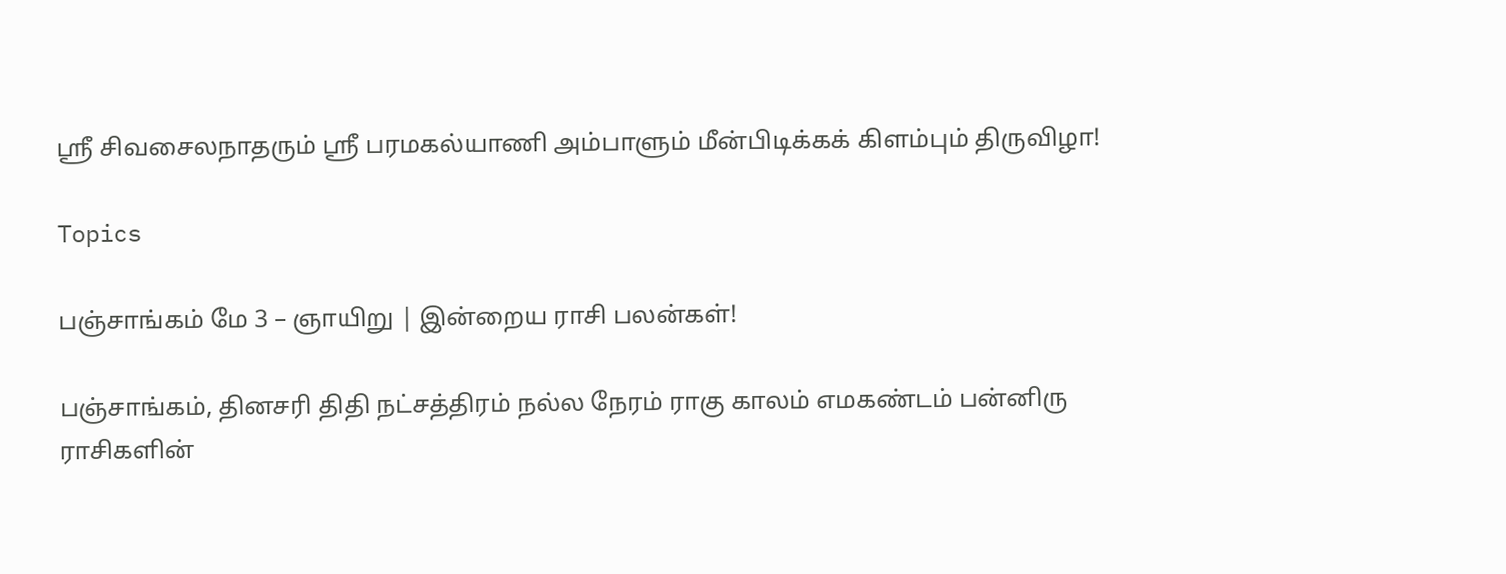ஸ்ரீ சிவசைலநாதரும் ஸ்ரீ பரமகல்யாணி அம்பாளும் மீன்பிடிக்கக் கிளம்பும் திருவிழா!

Topics

பஞ்சாங்கம் மே 3 – ஞாயிறு | இன்றைய ராசி பலன்கள்!

பஞ்சாங்கம், தினசரி திதி நட்சத்திரம் நல்ல நேரம் ராகு காலம் எமகண்டம் பன்னிரு ராசிகளின்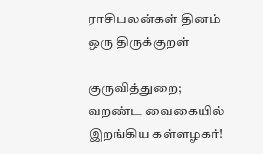ராசிபலன்கள் தினம் ஒரு திருக்குறள்

குருவித்துறை; வறண்ட வைகையில் இறங்கிய கள்ளழகர்!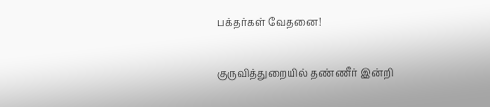பக்தர்கள் வேதனை!

குருவித்துறையில் தண்ணீர் இன்றி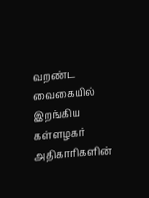வறண்ட வைகையில் இறங்கிய கள்ளழகர் அதிகாரிகளின்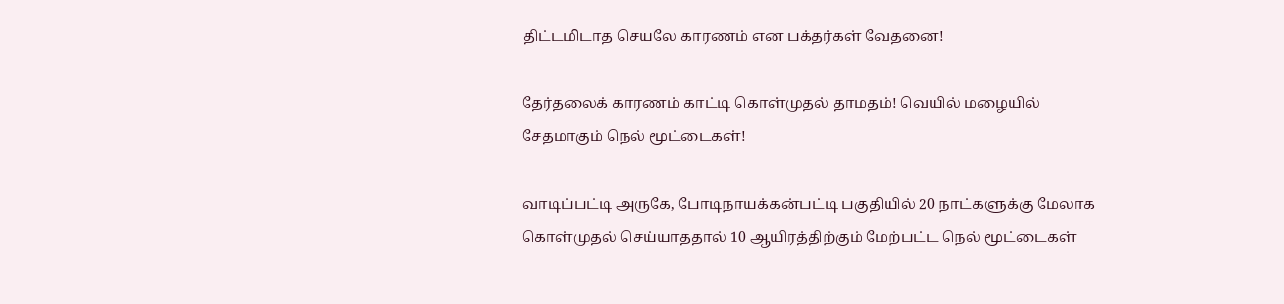திட்டமிடாத செயலே காரணம் என பக்தர்கள் வேதனை!

தேர்தலைக் காரணம் காட்டி கொள்முதல் தாமதம்! வெயில் மழையில் சேதமாகும் நெல் மூட்டைகள்!

வாடிப்பட்டி அருகே, போடிநாயக்கன்பட்டி பகுதியில் 20 நாட்களுக்கு மேலாக கொள்முதல் செய்யாததால் 10 ஆயிரத்திற்கும் மேற்பட்ட நெல் மூட்டைகள்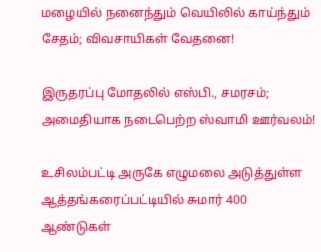மழையில் நனைந்தும் வெயிலில் காய்ந்தும் சேதம்; விவசாயிகள் வேதனை!

இருதரப்பு மோதலில் எஸ்பி., சமரசம்; அமைதியாக நடைபெற்ற ஸ்வாமி ஊர்வலம்!

உசிலம்பட்டி அருகே எழுமலை அடுத்துள்ள ஆத்தங்கரைப்பட்டியில் சுமார் 400 ஆண்டுகள்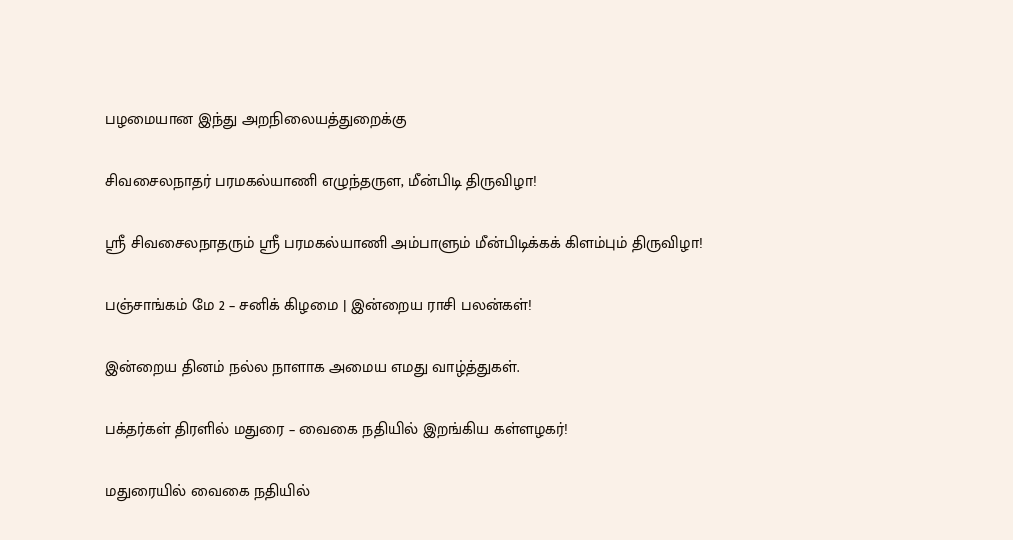பழமையான இந்து அறநிலையத்துறைக்கு

சிவசைலநாதர் பரமகல்யாணி எழுந்தருள, மீன்பிடி திருவிழா!

ஸ்ரீ சிவசைலநாதரும் ஸ்ரீ பரமகல்யாணி அம்பாளும் மீன்பிடிக்கக் கிளம்பும் திருவிழா!

பஞ்சாங்கம் மே 2 – சனிக் கிழமை | இன்றைய ராசி பலன்கள்!

இன்றைய தினம் நல்ல நாளாக அமைய எமது வாழ்த்துகள்.

பக்தர்கள் திரளில் மதுரை – வைகை நதியில் இறங்கிய கள்ளழகர்!

மதுரையில் வைகை நதியில்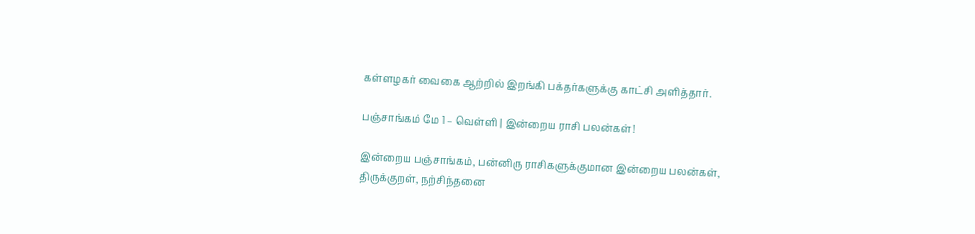கள்ளழகர் வைகை ஆற்றில் இறங்கி பக்தர்களுக்கு காட்சி அளித்தார்.

பஞ்சாங்கம் மே 1 – வெள்ளி | இன்றைய ராசி பலன்கள்!

இன்றைய பஞ்சாங்கம், பன்னிரு ராசிகளுக்குமான இன்றைய பலன்கள், திருக்குறள், நற்சிந்தனை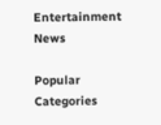Entertainment News

Popular Categories